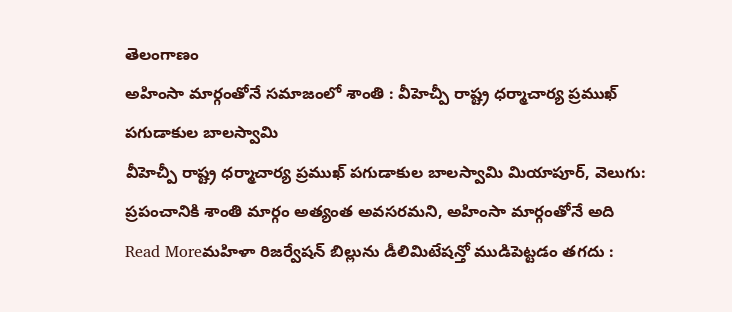తెలంగాణం
అహింసా మార్గంతోనే సమాజంలో శాంతి : వీహెచ్పీ రాష్ట్ర ధర్మాచార్య ప్రముఖ్ పగుడాకుల బాలస్వామి
వీహెచ్పీ రాష్ట్ర ధర్మాచార్య ప్రముఖ్ పగుడాకుల బాలస్వామి మియాపూర్, వెలుగు: ప్రపంచానికి శాంతి మార్గం అత్యంత అవసరమని, అహింసా మార్గంతోనే అది
Read Moreమహిళా రిజర్వేషన్ బిల్లును డీలిమిటేషన్తో ముడిపెట్టడం తగదు :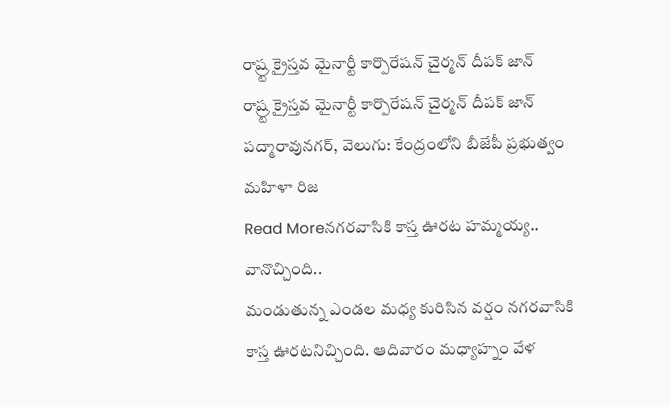రాష్ర్ట క్రైస్తవ మైనార్టీ కార్పొరేషన్ చైర్మన్ దీపక్ జాన్
రాష్ర్ట క్రైస్తవ మైనార్టీ కార్పొరేషన్ చైర్మన్ దీపక్ జాన్ పద్మారావునగర్, వెలుగు: కేంద్రంలోని బీజేపీ ప్రభుత్వం మహిళా రిజ
Read Moreనగరవాసికి కాస్త ఊరట హమ్మయ్య.. వానొచ్చింది..
మండుతున్న ఎండల మధ్య కురిసిన వర్షం నగరవాసికి కాస్త ఊరటనిచ్చింది. ఆదివారం మధ్యాహ్నం వేళ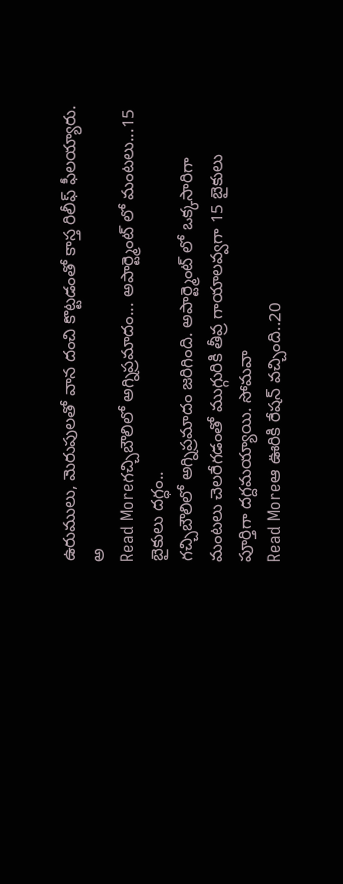ఉరుములు, మెరుపులతో వాన దంచి కొట్టడంతో కాస్త రిలీఫ్ ఫీలయ్యారు. అ
Read Moreగచ్చిబౌలిలో అగ్నిప్రమాదం... అపార్ట్మెంట్ లో మంటలు...15 బైకులు దగ్ధం..
గచ్చిబౌలిలో అగ్నిప్రమాదం జరిగింది. అపార్ట్మెంట్ లో ఒక్కసారిగా మంటలు చెలరేగడంతో ముగ్గురికి తీవ్ర గాయాలవ్వగా 15 బైకులు పూర్తిగా దగ్దమయ్యాయి. సోమవా
Read Moreఆ ఊరికి రేషన్ వచ్చింది..20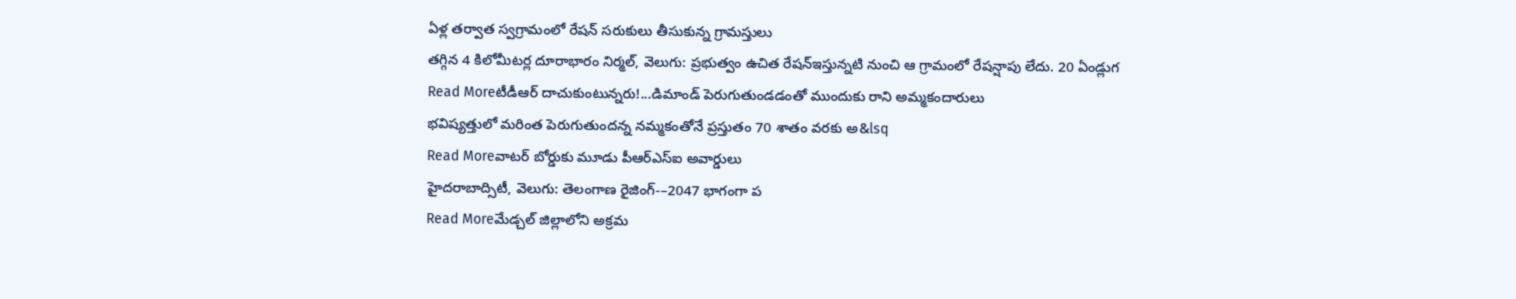ఏళ్ల తర్వాత స్వగ్రామంలో రేషన్ సరుకులు తీసుకున్న గ్రామస్తులు
తగ్గిన 4 కిలోమీటర్ల దూరాభారం నిర్మల్, వెలుగు: ప్రభుత్వం ఉచిత రేషన్ఇస్తున్నటి నుంచి ఆ గ్రామంలో రేషన్షాపు లేదు. 20 ఏండ్లుగ
Read Moreటీడీఆర్ దాచుకుంటున్నరు!...డిమాండ్ పెరుగుతుండడంతో ముందుకు రాని అమ్మకందారులు
భవిష్యత్తులో మరింత పెరుగుతుందన్న నమ్మకంతోనే ప్రస్తుతం 70 శాతం వరకు అ&lsq
Read Moreవాటర్ బోర్డుకు మూడు పీఆర్ఎస్ఐ అవార్డులు
హైదరాబాద్సిటీ, వెలుగు: తెలంగాణ రైజింగ్-–2047 భాగంగా ప
Read Moreమేడ్చల్ జిల్లాలోని అక్రమ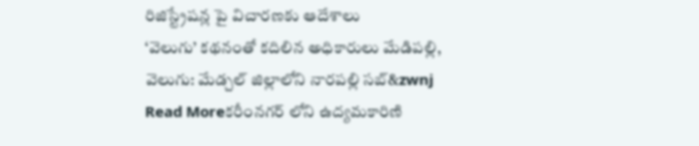రిజిస్ట్రేషన్ల పై విచారణకు ఆదేశాలు
‘వెలుగు’ కథనంతో కదిలిన అధికారులు మేడిపల్లి, వెలుగు: మేడ్చల్ జిల్లాలోని నారపల్లి సబ్&zwnj
Read Moreకరీంనగర్ లోని ఉద్యమకారిణి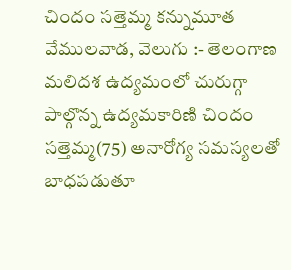చిందం సత్తెమ్మ కన్నుమూత
వేములవాడ, వెలుగు :- తెలంగాణ మలిదశ ఉద్యమంలో చురుగ్గా పాల్గొన్న ఉద్యమకారిణి చిందం సత్తెమ్మ(75) అనారోగ్య సమస్యలతో బాధపడుతూ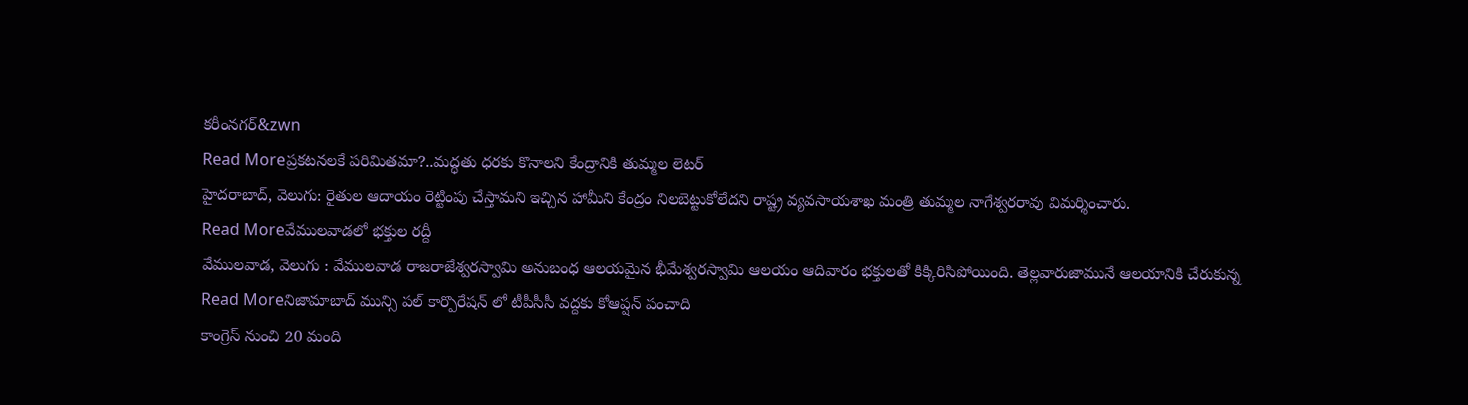కరీంనగర్&zwn
Read Moreప్రకటనలకే పరిమితమా?..మద్ధతు ధరకు కొనాలని కేంద్రానికి తుమ్మల లెటర్
హైదరాబాద్, వెలుగు: రైతుల ఆదాయం రెట్టింపు చేస్తామని ఇచ్చిన హామీని కేంద్రం నిలబెట్టుకోలేదని రాష్ట్ర వ్యవసాయశాఖ మంత్రి తుమ్మల నాగేశ్వరరావు విమర్శించారు.
Read Moreవేములవాడలో భక్తుల రద్దీ
వేములవాడ, వెలుగు : వేములవాడ రాజరాజేశ్వరస్వామి అనుబంధ ఆలయమైన భీమేశ్వరస్వామి ఆలయం ఆదివారం భక్తులతో కిక్కిరిసిపోయింది. తెల్లవారుజామునే ఆలయానికి చేరుకున్న
Read Moreనిజామాబాద్ మున్సి పల్ కార్పొరేషన్ లో టీపీసీసీ వద్దకు కోఆప్షన్ పంచాది
కాంగ్రెస్ నుంచి 20 మంది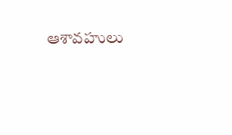ఆశావహులు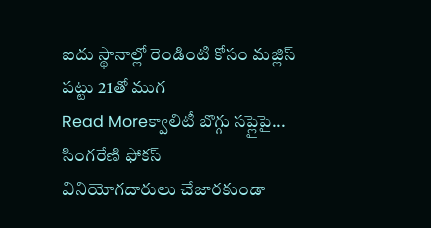ఐదు స్థానాల్లో రెండింటి కోసం మజ్లిస్ పట్టు 21తో ముగ
Read Moreక్వాలిటీ బొగ్గు సప్లైపై... సింగరేణి ఫోకస్
వినియోగదారులు చేజారకుండా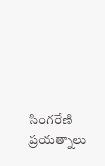సింగరేణి ప్రయత్నాలు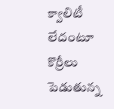క్వాలిటీ లేదంటూ కొర్రీలు పెడుతున్న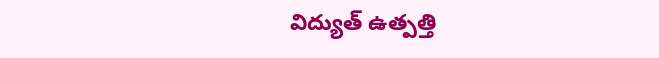విద్యుత్ ఉత్పత్తి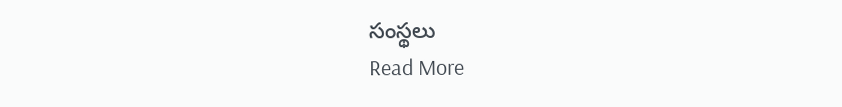సంస్థలు
Read More